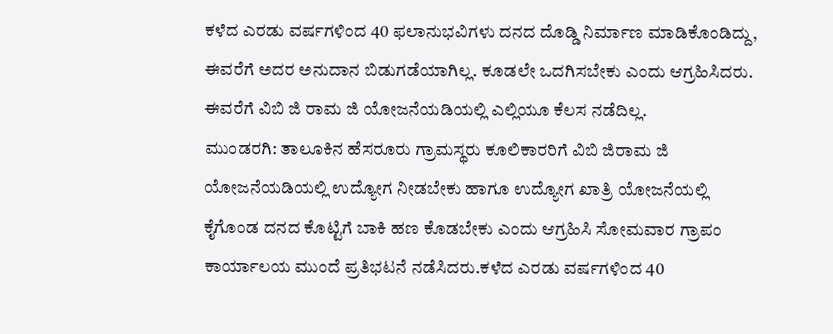ಕಳೆದ ಎರಡು ವರ್ಷಗಳಿಂದ 40 ಫಲಾನುಭವಿಗಳು ದನದ ದೊಡ್ಡಿ ನಿರ್ಮಾಣ ಮಾಡಿಕೊಂಡಿದ್ದು, ಈವರೆಗೆ ಅದರ ಅನುದಾನ ಬಿಡುಗಡೆಯಾಗಿಲ್ಲ. ಕೂಡಲೇ ಒದಗಿಸಬೇಕು ಎಂದು ಆಗ್ರಹಿಸಿದರು. ಈವರೆಗೆ ವಿಬಿ ಜಿ ರಾಮ ಜಿ ಯೋಜನೆಯಡಿಯಲ್ಲಿ ಎಲ್ಲಿಯೂ ಕೆಲಸ ನಡೆದಿಲ್ಲ.
ಮುಂಡರಗಿ: ತಾಲೂಕಿನ ಹೆಸರೂರು ಗ್ರಾಮಸ್ಥರು ಕೂಲಿಕಾರರಿಗೆ ವಿಬಿ ಜಿರಾಮ ಜಿ ಯೋಜನೆಯಡಿಯಲ್ಲಿ ಉದ್ಯೋಗ ನೀಡಬೇಕು ಹಾಗೂ ಉದ್ಯೋಗ ಖಾತ್ರಿ ಯೋಜನೆಯಲ್ಲಿ ಕೈಗೊಂಡ ದನದ ಕೊಟ್ಟಿಗೆ ಬಾಕಿ ಹಣ ಕೊಡಬೇಕು ಎಂದು ಆಗ್ರಹಿಸಿ ಸೋಮವಾರ ಗ್ರಾಪಂ ಕಾರ್ಯಾಲಯ ಮುಂದೆ ಪ್ರತಿಭಟನೆ ನಡೆಸಿದರು.ಕಳೆದ ಎರಡು ವರ್ಷಗಳಿಂದ 40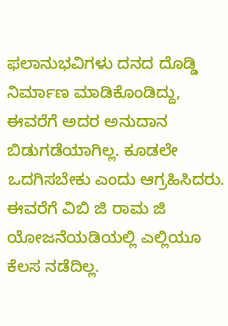ಫಲಾನುಭವಿಗಳು ದನದ ದೊಡ್ಡಿ ನಿರ್ಮಾಣ ಮಾಡಿಕೊಂಡಿದ್ದು, ಈವರೆಗೆ ಅದರ ಅನುದಾನ ಬಿಡುಗಡೆಯಾಗಿಲ್ಲ. ಕೂಡಲೇ ಒದಗಿಸಬೇಕು ಎಂದು ಆಗ್ರಹಿಸಿದರು. ಈವರೆಗೆ ವಿಬಿ ಜಿ ರಾಮ ಜಿ ಯೋಜನೆಯಡಿಯಲ್ಲಿ ಎಲ್ಲಿಯೂ ಕೆಲಸ ನಡೆದಿಲ್ಲ.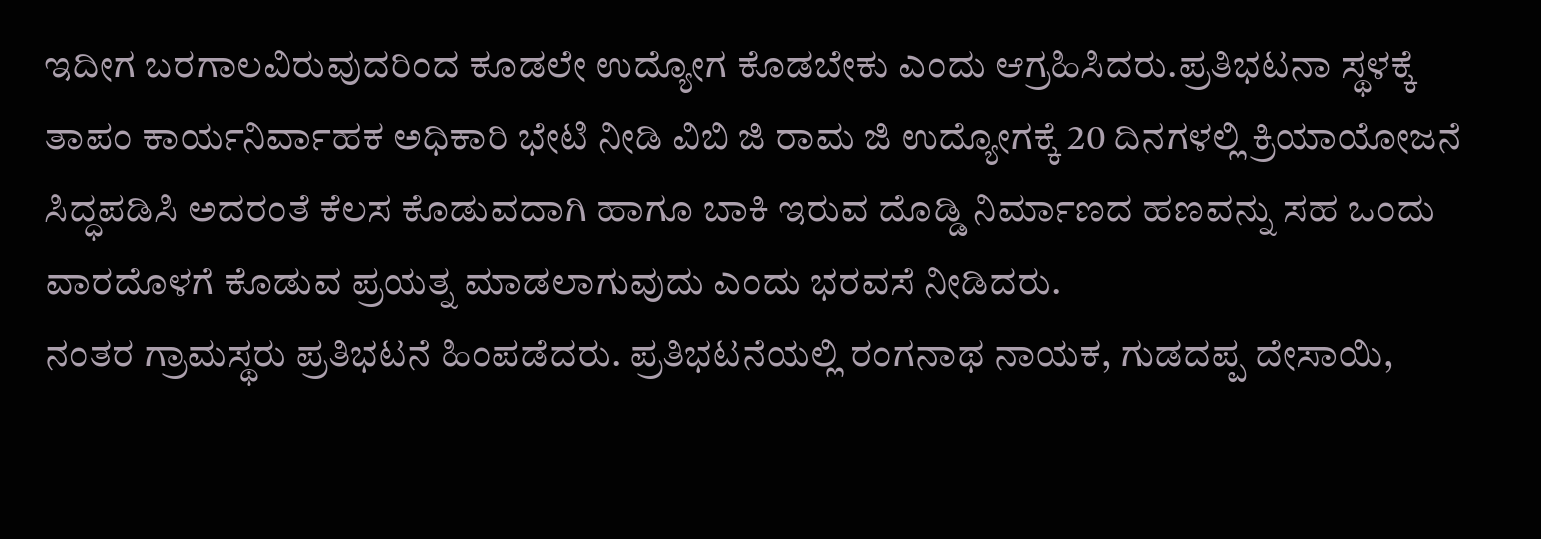ಇದೀಗ ಬರಗಾಲವಿರುವುದರಿಂದ ಕೂಡಲೇ ಉದ್ಯೋಗ ಕೊಡಬೇಕು ಎಂದು ಆಗ್ರಹಿಸಿದರು.ಪ್ರತಿಭಟನಾ ಸ್ಥಳಕ್ಕೆ ತಾಪಂ ಕಾರ್ಯನಿರ್ವಾಹಕ ಅಧಿಕಾರಿ ಭೇಟಿ ನೀಡಿ ವಿಬಿ ಜಿ ರಾಮ ಜಿ ಉದ್ಯೋಗಕ್ಕೆ 20 ದಿನಗಳಲ್ಲಿ ಕ್ರಿಯಾಯೋಜನೆ ಸಿದ್ಧಪಡಿಸಿ ಅದರಂತೆ ಕೆಲಸ ಕೊಡುವದಾಗಿ ಹಾಗೂ ಬಾಕಿ ಇರುವ ದೊಡ್ಡಿ ನಿರ್ಮಾಣದ ಹಣವನ್ನು ಸಹ ಒಂದು ವಾರದೊಳಗೆ ಕೊಡುವ ಪ್ರಯತ್ನ ಮಾಡಲಾಗುವುದು ಎಂದು ಭರವಸೆ ನೀಡಿದರು.
ನಂತರ ಗ್ರಾಮಸ್ಥರು ಪ್ರತಿಭಟನೆ ಹಿಂಪಡೆದರು. ಪ್ರತಿಭಟನೆಯಲ್ಲಿ ರಂಗನಾಥ ನಾಯಕ, ಗುಡದಪ್ಪ ದೇಸಾಯಿ,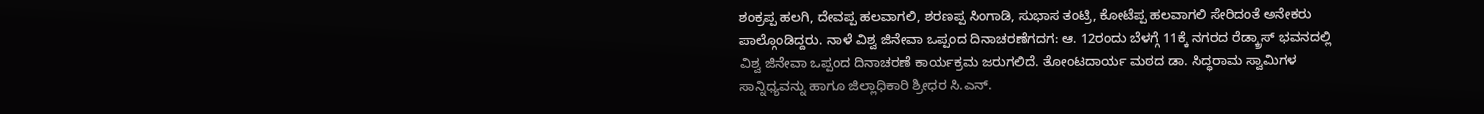ಶಂಕ್ರಪ್ಪ ಹಲಗಿ, ದೇವಪ್ಪ ಹಲವಾಗಲಿ, ಶರಣಪ್ಪ ಸಿಂಗಾಡಿ, ಸುಭಾಸ ತಂಟ್ರಿ, ಕೋಟೆಪ್ಪ ಹಲವಾಗಲಿ ಸೇರಿದಂತೆ ಅನೇಕರು ಪಾಲ್ಗೊಂಡಿದ್ದರು. ನಾಳೆ ವಿಶ್ವ ಜಿನೇವಾ ಒಪ್ಪಂದ ದಿನಾಚರಣೆಗದಗ: ಆ. 12ರಂದು ಬೆಳಗ್ಗೆ 11ಕ್ಕೆ ನಗರದ ರೆಡ್ಕ್ರಾಸ್ ಭವನದಲ್ಲಿ ವಿಶ್ವ ಜಿನೇವಾ ಒಪ್ಪಂದ ದಿನಾಚರಣೆ ಕಾರ್ಯಕ್ರಮ ಜರುಗಲಿದೆ. ತೋಂಟದಾರ್ಯ ಮಠದ ಡಾ. ಸಿದ್ಧರಾಮ ಸ್ವಾಮಿಗಳ ಸಾನ್ನಿಧ್ಯವನ್ನು ಹಾಗೂ ಜಿಲ್ಲಾಧಿಕಾರಿ ಶ್ರೀಧರ ಸಿ.ಎನ್.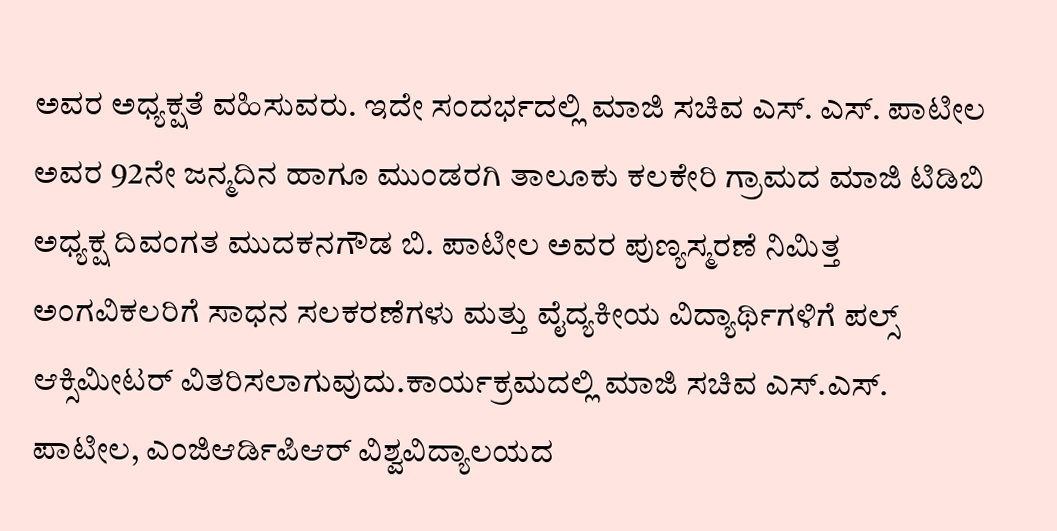ಅವರ ಅಧ್ಯಕ್ಷತೆ ವಹಿಸುವರು. ಇದೇ ಸಂದರ್ಭದಲ್ಲಿ ಮಾಜಿ ಸಚಿವ ಎಸ್. ಎಸ್. ಪಾಟೀಲ ಅವರ 92ನೇ ಜನ್ಮದಿನ ಹಾಗೂ ಮುಂಡರಗಿ ತಾಲೂಕು ಕಲಕೇರಿ ಗ್ರಾಮದ ಮಾಜಿ ಟಿಡಿಬಿ ಅಧ್ಯಕ್ಷ ದಿವಂಗತ ಮುದಕನಗೌಡ ಬಿ. ಪಾಟೀಲ ಅವರ ಪುಣ್ಯಸ್ಮರಣೆ ನಿಮಿತ್ತ ಅಂಗವಿಕಲರಿಗೆ ಸಾಧನ ಸಲಕರಣೆಗಳು ಮತ್ತು ವೈದ್ಯಕೀಯ ವಿದ್ಯಾರ್ಥಿಗಳಿಗೆ ಪಲ್ಸ್ ಆಕ್ಸಿಮೀಟರ್ ವಿತರಿಸಲಾಗುವುದು.ಕಾರ್ಯಕ್ರಮದಲ್ಲಿ ಮಾಜಿ ಸಚಿವ ಎಸ್.ಎಸ್. ಪಾಟೀಲ, ಎಂಜಿಆರ್ಡಿಪಿಆರ್ ವಿಶ್ವವಿದ್ಯಾಲಯದ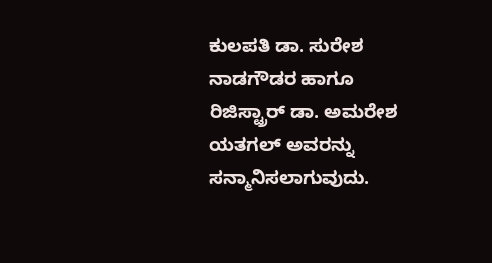ಕುಲಪತಿ ಡಾ. ಸುರೇಶ ನಾಡಗೌಡರ ಹಾಗೂ ರಿಜಿಸ್ಟ್ರಾರ್ ಡಾ. ಅಮರೇಶ ಯತಗಲ್ ಅವರನ್ನು ಸನ್ಮಾನಿಸಲಾಗುವುದು.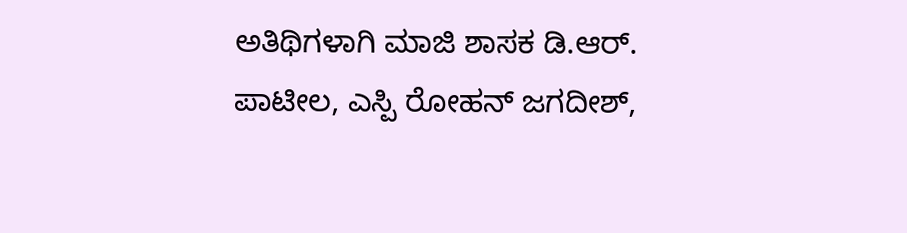ಅತಿಥಿಗಳಾಗಿ ಮಾಜಿ ಶಾಸಕ ಡಿ.ಆರ್. ಪಾಟೀಲ, ಎಸ್ಪಿ ರೋಹನ್ ಜಗದೀಶ್,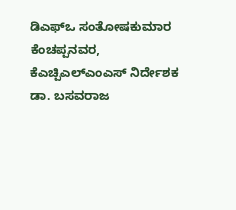ಡಿಎಫ್ಒ ಸಂತೋಷಕುಮಾರ ಕೆಂಚಪ್ಪನವರ, ಕೆಎಚ್ಪಿಎಲ್ಎಂಎಸ್ ನಿರ್ದೇಶಕ ಡಾ. ಬಸವರಾಜ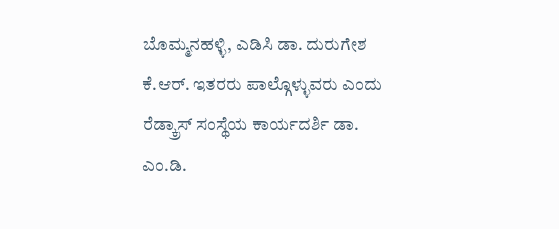ಬೊಮ್ಮನಹಳ್ಳಿ, ಎಡಿಸಿ ಡಾ. ದುರುಗೇಶ ಕೆ.ಆರ್. ಇತರರು ಪಾಲ್ಗೊಳ್ಳುವರು ಎಂದು ರೆಡ್ಕ್ರಾಸ್ ಸಂಸ್ಥೆಯ ಕಾರ್ಯದರ್ಶಿ ಡಾ. ಎಂ.ಡಿ.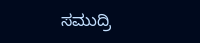ಸಮುದ್ರಿ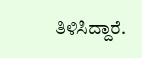ತಿಳಿಸಿದ್ದಾರೆ.